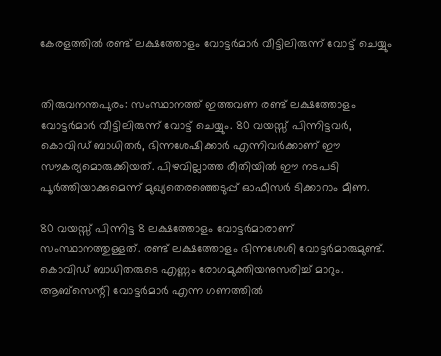കേരളത്തിൽ രണ്ട് ലക്ഷത്തോളം വോട്ടർ‍മാർ‍ വീട്ടിലിരുന്ന് വോട്ട് ചെയ്യും


തിരുവനന്തപുരം: സംസ്ഥാനത്ത് ഇത്തവണ രണ്ട് ലക്ഷത്തോളം വോട്ടർ‍മാർ‍ വീട്ടിലിരുന്ന് വോട്ട് ചെയ്യും. 80 വയസ്സ് പിന്നിട്ടവർ‍, കൊവിഡ് ബാധിതർ‍, ഭിന്നശേഷിക്കാർ‍ എന്നിവർ‍ക്കാണ് ഈ സൗകര്യമൊരുക്കിയത്. പിഴവില്ലാത്ത രീതിയിൽ‍ ഈ നടപടി പൂർ‍ത്തിയാക്കുമെന്ന് മുഖ്യതെരഞ്ഞെടുപ്പ് ഓഫീസർ‍ ടിക്കാറാം മീണ.

80 വയസ്സ് പിന്നിട്ട 8 ലക്ഷത്തോളം വോട്ടർ‍മാരാണ് സംസ്ഥാനത്തുള്ളത്. രണ്ട് ലക്ഷത്തോളം ഭിന്നശേശി വോട്ടർ‍മാരുമുണ്ട്. കൊവിഡ് ബാധിതരുടെ എണ്ണം രോഗമുക്തിയനുസരിച്ച് മാറും. ആബ്‌സെന്റി വോട്ടർ‍മാർ‍ എന്ന ഗണത്തിൽ‍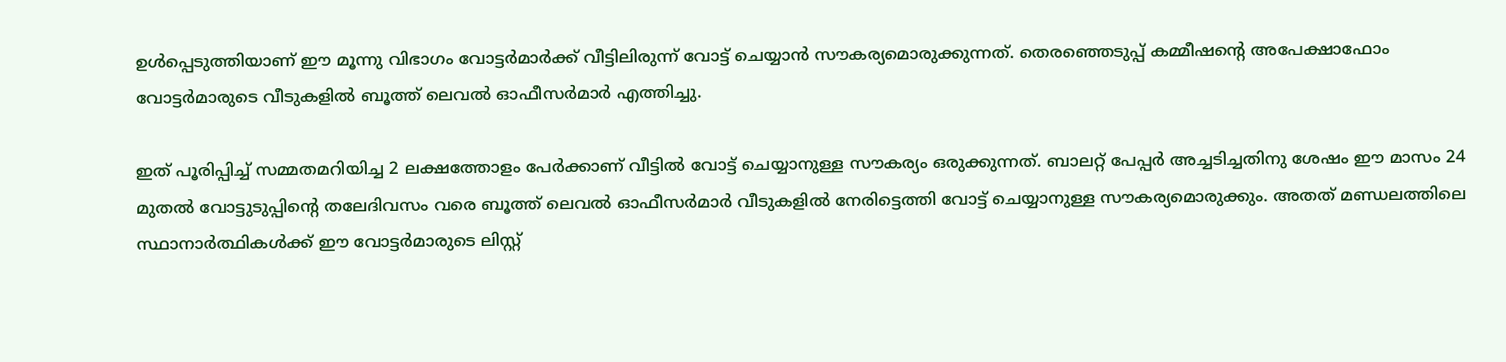ഉൾ‍പ്പെടുത്തിയാണ് ഈ മൂന്നു വിഭാഗം വോട്ടർ‍മാർ‍ക്ക് വീട്ടിലിരുന്ന് വോട്ട് ചെയ്യാൻ സൗകര്യമൊരുക്കുന്നത്. തെരഞ്ഞെടുപ്പ് കമ്മീഷന്റെ അപേക്ഷാഫോം വോട്ടർ‍മാരുടെ വീടുകളിൽ‍ ബൂത്ത് ലെവൽ‍ ഓഫീസർ‍മാർ‍ എത്തിച്ചു.

ഇത് പൂരിപ്പിച്ച് സമ്മതമറിയിച്ച 2 ലക്ഷത്തോളം പേർ‍ക്കാണ് വീട്ടിൽ‍ വോട്ട് ചെയ്യാനുള്ള സൗകര്യം ഒരുക്കുന്നത്. ബാലറ്റ് പേപ്പർ‍ അച്ചടിച്ചതിനു ശേഷം ഈ മാസം 24 മുതൽ‍ വോട്ടുടുപ്പിന്റെ തലേദിവസം വരെ ബൂത്ത് ലെവൽ‍ ഓഫീസർ‍മാർ‍ വീടുകളിൽ‍ നേരിട്ടെത്തി വോട്ട് ചെയ്യാനുള്ള സൗകര്യമൊരുക്കും. അതത് മണ്ഡലത്തിലെ സ്ഥാനാർ‍ത്ഥികൾ‍ക്ക് ഈ വോട്ടർ‍മാരുടെ ലിസ്റ്റ്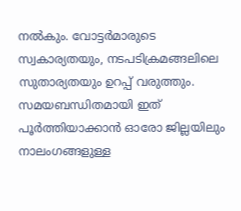നൽ‍കും. വോട്ടർ‍മാരുടെ സ്വകാര്യതയും, നടപടിക്രമങ്ങലിലെ സുതാര്യതയും ഉറപ്പ് വരുത്തും. സമയബന്ധിതമായി ഇത് പൂർ‍ത്തിയാക്കാന്‍ ഓരോ ജില്ലയിലും നാലംഗങ്ങളുള്ള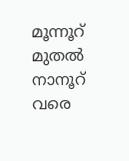മൂന്നൂറ് മുതൽ‍ നാനൂറ് വരെ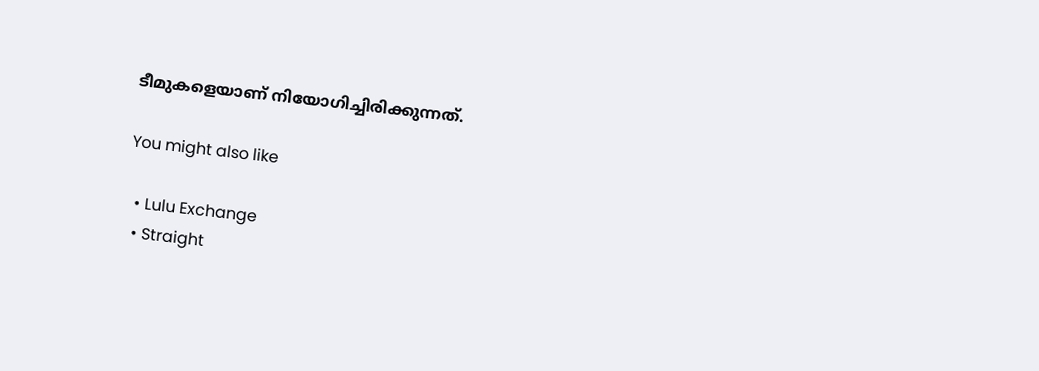ടീമുകളെയാണ് നിയോഗിച്ചിരിക്കുന്നത്.

You might also like

  • Lulu Exchange
  • Straight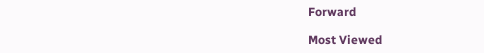Forward

Most Viewed